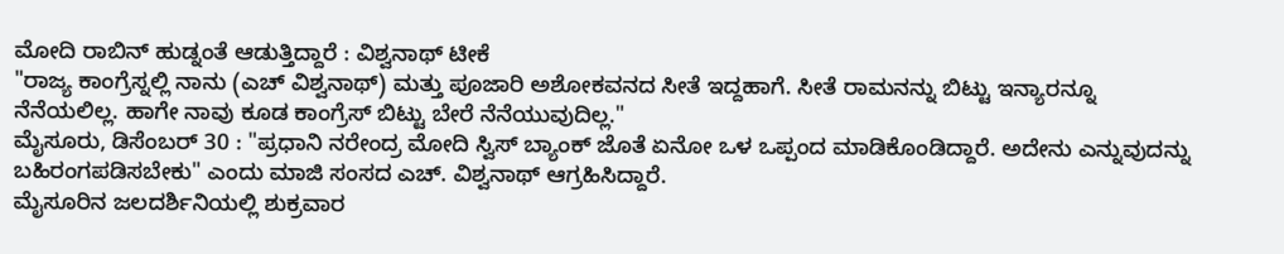ಮೋದಿ ರಾಬಿನ್ ಹುಡ್ನಂತೆ ಆಡುತ್ತಿದ್ದಾರೆ : ವಿಶ್ವನಾಥ್ ಟೀಕೆ
"ರಾಜ್ಯ ಕಾಂಗ್ರೆಸ್ನಲ್ಲಿ ನಾನು (ಎಚ್ ವಿಶ್ವನಾಥ್) ಮತ್ತು ಪೂಜಾರಿ ಅಶೋಕವನದ ಸೀತೆ ಇದ್ದಹಾಗೆ. ಸೀತೆ ರಾಮನನ್ನು ಬಿಟ್ಟು ಇನ್ಯಾರನ್ನೂ ನೆನೆಯಲಿಲ್ಲ. ಹಾಗೇ ನಾವು ಕೂಡ ಕಾಂಗ್ರೆಸ್ ಬಿಟ್ಟು ಬೇರೆ ನೆನೆಯುವುದಿಲ್ಲ."
ಮೈಸೂರು, ಡಿಸೆಂಬರ್ 30 : "ಪ್ರಧಾನಿ ನರೇಂದ್ರ ಮೋದಿ ಸ್ವಿಸ್ ಬ್ಯಾಂಕ್ ಜೊತೆ ಏನೋ ಒಳ ಒಪ್ಪಂದ ಮಾಡಿಕೊಂಡಿದ್ದಾರೆ. ಅದೇನು ಎನ್ನುವುದನ್ನು ಬಹಿರಂಗಪಡಿಸಬೇಕು" ಎಂದು ಮಾಜಿ ಸಂಸದ ಎಚ್. ವಿಶ್ವನಾಥ್ ಆಗ್ರಹಿಸಿದ್ದಾರೆ.
ಮೈಸೂರಿನ ಜಲದರ್ಶಿನಿಯಲ್ಲಿ ಶುಕ್ರವಾರ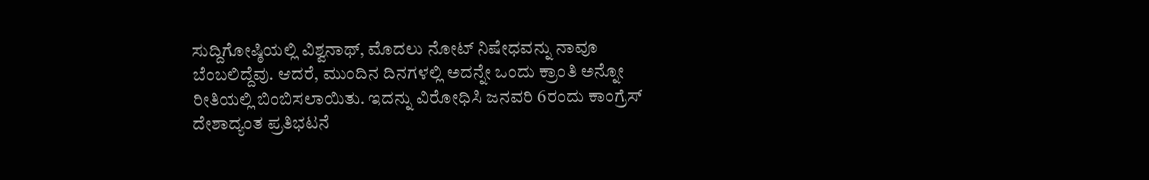ಸುದ್ದಿಗೋಷ್ಠಿಯಲ್ಲಿ ವಿಶ್ವನಾಥ್, ಮೊದಲು ನೋಟ್ ನಿಷೇಧವನ್ನು ನಾವೂ ಬೆಂಬಲಿದ್ದೆವು. ಆದರೆ, ಮುಂದಿನ ದಿನಗಳಲ್ಲಿ ಅದನ್ನೇ ಒಂದು ಕ್ರಾಂತಿ ಅನ್ನೋ ರೀತಿಯಲ್ಲಿ ಬಿಂಬಿಸಲಾಯಿತು. ಇದನ್ನು ವಿರೋಧಿಸಿ ಜನವರಿ 6ರಂದು ಕಾಂಗ್ರೆಸ್ ದೇಶಾದ್ಯಂತ ಪ್ರತಿಭಟನೆ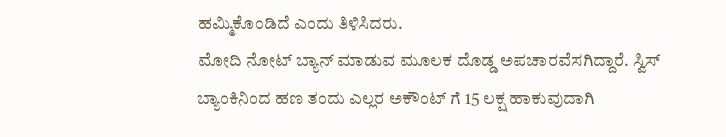ಹಮ್ಮಿಕೊಂಡಿದೆ ಎಂದು ತಿಳಿಸಿದರು.
ಮೋದಿ ನೋಟ್ ಬ್ಯಾನ್ ಮಾಡುವ ಮೂಲಕ ದೊಡ್ಡ ಅಪಚಾರವೆಸಗಿದ್ದಾರೆ. ಸ್ವಿಸ್ ಬ್ಯಾಂಕಿನಿಂದ ಹಣ ತಂದು ಎಲ್ಲರ ಅಕೌಂಟ್ ಗೆ 15 ಲಕ್ಷ ಹಾಕುವುದಾಗಿ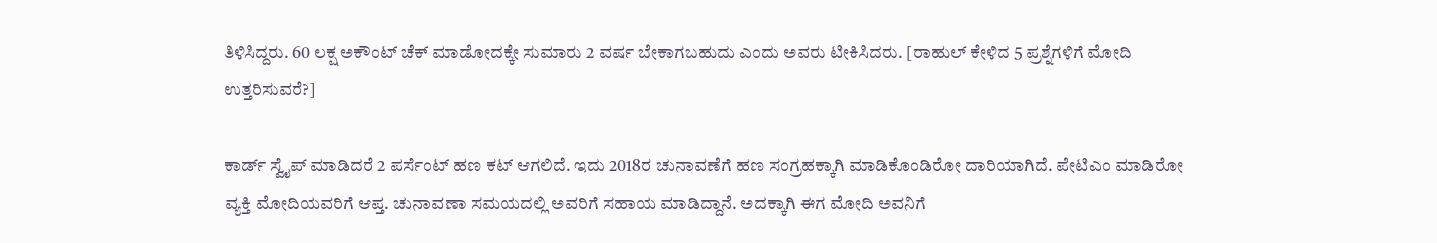ತಿಳಿಸಿದ್ದರು. 60 ಲಕ್ಷ ಅಕೌಂಟ್ ಚೆಕ್ ಮಾಡೋದಕ್ಕೇ ಸುಮಾರು 2 ವರ್ಷ ಬೇಕಾಗಬಹುದು ಎಂದು ಅವರು ಟೀಕಿಸಿದರು. [ರಾಹುಲ್ ಕೇಳಿದ 5 ಪ್ರಶ್ನೆಗಳಿಗೆ ಮೋದಿ ಉತ್ತರಿಸುವರೆ?]

ಕಾರ್ಡ್ ಸ್ವೈಪ್ ಮಾಡಿದರೆ 2 ಪರ್ಸೆಂಟ್ ಹಣ ಕಟ್ ಆಗಲಿದೆ. ಇದು 2018ರ ಚುನಾವಣೆಗೆ ಹಣ ಸಂಗ್ರಹಕ್ಕಾಗಿ ಮಾಡಿಕೊಂಡಿರೋ ದಾರಿಯಾಗಿದೆ. ಪೇಟಿಎಂ ಮಾಡಿರೋ ವ್ಯಕ್ತಿ ಮೋದಿಯವರಿಗೆ ಆಪ್ತ. ಚುನಾವಣಾ ಸಮಯದಲ್ಲಿ ಅವರಿಗೆ ಸಹಾಯ ಮಾಡಿದ್ದಾನೆ. ಅದಕ್ಕಾಗಿ ಈಗ ಮೋದಿ ಅವನಿಗೆ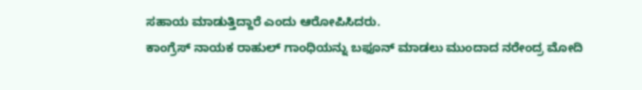ಸಹಾಯ ಮಾಡುತ್ತಿದ್ದಾರೆ ಎಂದು ಆರೋಪಿಸಿದರು.
ಕಾಂಗ್ರೆಸ್ ನಾಯಕ ರಾಹುಲ್ ಗಾಂಧಿಯನ್ನು ಬಫೂನ್ ಮಾಡಲು ಮುಂದಾದ ನರೇಂದ್ರ ಮೋದಿ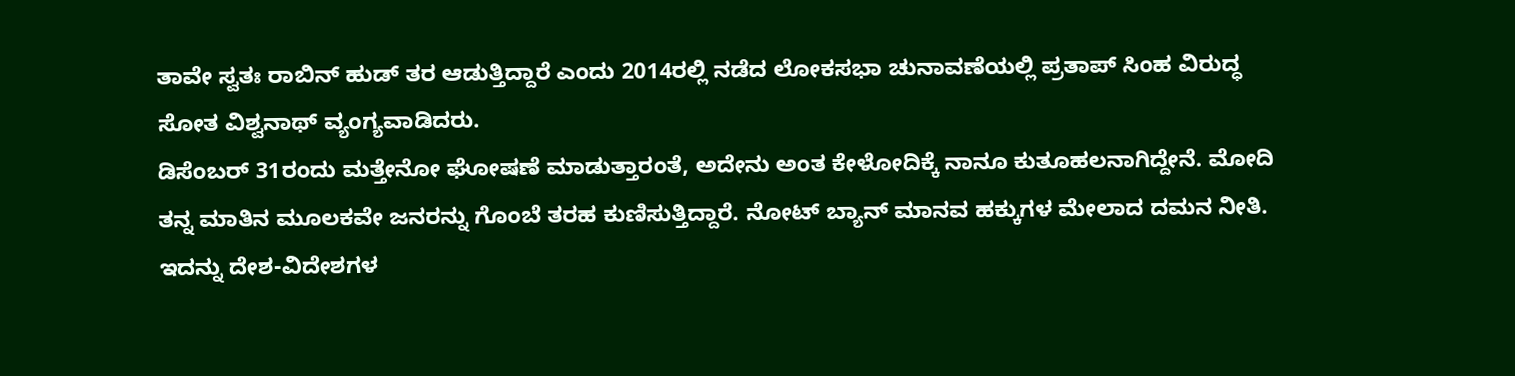ತಾವೇ ಸ್ವತಃ ರಾಬಿನ್ ಹುಡ್ ತರ ಆಡುತ್ತಿದ್ದಾರೆ ಎಂದು 2014ರಲ್ಲಿ ನಡೆದ ಲೋಕಸಭಾ ಚುನಾವಣೆಯಲ್ಲಿ ಪ್ರತಾಪ್ ಸಿಂಹ ವಿರುದ್ಧ ಸೋತ ವಿಶ್ವನಾಥ್ ವ್ಯಂಗ್ಯವಾಡಿದರು.
ಡಿಸೆಂಬರ್ 31ರಂದು ಮತ್ತೇನೋ ಘೋಷಣೆ ಮಾಡುತ್ತಾರಂತೆ, ಅದೇನು ಅಂತ ಕೇಳೋದಿಕ್ಕೆ ನಾನೂ ಕುತೂಹಲನಾಗಿದ್ದೇನೆ. ಮೋದಿ ತನ್ನ ಮಾತಿನ ಮೂಲಕವೇ ಜನರನ್ನು ಗೊಂಬೆ ತರಹ ಕುಣಿಸುತ್ತಿದ್ದಾರೆ. ನೋಟ್ ಬ್ಯಾನ್ ಮಾನವ ಹಕ್ಕುಗಳ ಮೇಲಾದ ದಮನ ನೀತಿ. ಇದನ್ನು ದೇಶ-ವಿದೇಶಗಳ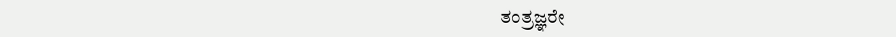ತಂತ್ರಜ್ಞರೇ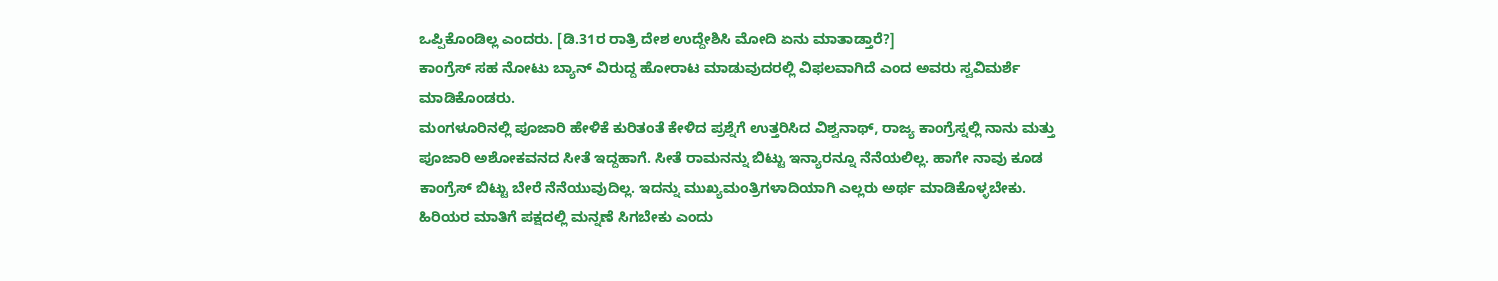ಒಪ್ಪಿಕೊಂಡಿಲ್ಲ ಎಂದರು. [ಡಿ.31ರ ರಾತ್ರಿ ದೇಶ ಉದ್ದೇಶಿಸಿ ಮೋದಿ ಏನು ಮಾತಾಡ್ತಾರೆ?]
ಕಾಂಗ್ರೆಸ್ ಸಹ ನೋಟು ಬ್ಯಾನ್ ವಿರುದ್ದ ಹೋರಾಟ ಮಾಡುವುದರಲ್ಲಿ ವಿಫಲವಾಗಿದೆ ಎಂದ ಅವರು ಸ್ವವಿಮರ್ಶೆ ಮಾಡಿಕೊಂಡರು.
ಮಂಗಳೂರಿನಲ್ಲಿ ಪೂಜಾರಿ ಹೇಳಿಕೆ ಕುರಿತಂತೆ ಕೇಳಿದ ಪ್ರಶ್ನೆಗೆ ಉತ್ತರಿಸಿದ ವಿಶ್ವನಾಥ್, ರಾಜ್ಯ ಕಾಂಗ್ರೆಸ್ನಲ್ಲಿ ನಾನು ಮತ್ತು ಪೂಜಾರಿ ಅಶೋಕವನದ ಸೀತೆ ಇದ್ದಹಾಗೆ. ಸೀತೆ ರಾಮನನ್ನು ಬಿಟ್ಟು ಇನ್ಯಾರನ್ನೂ ನೆನೆಯಲಿಲ್ಲ. ಹಾಗೇ ನಾವು ಕೂಡ ಕಾಂಗ್ರೆಸ್ ಬಿಟ್ಟು ಬೇರೆ ನೆನೆಯುವುದಿಲ್ಲ. ಇದನ್ನು ಮುಖ್ಯಮಂತ್ರಿಗಳಾದಿಯಾಗಿ ಎಲ್ಲರು ಅರ್ಥ ಮಾಡಿಕೊಳ್ಳಬೇಕು. ಹಿರಿಯರ ಮಾತಿಗೆ ಪಕ್ಷದಲ್ಲಿ ಮನ್ನಣೆ ಸಿಗಬೇಕು ಎಂದು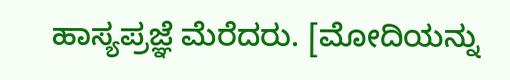ಹಾಸ್ಯಪ್ರಜ್ಞೆ ಮೆರೆದರು. [ಮೋದಿಯನ್ನು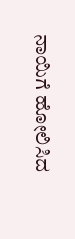ನಾಯಿಗೆ ಹೋಲಿಸಿದ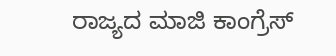ರಾಜ್ಯದ ಮಾಜಿ ಕಾಂಗ್ರೆಸ್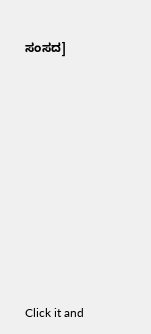ಸಂಸದ]












Click it and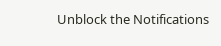Unblock the Notifications